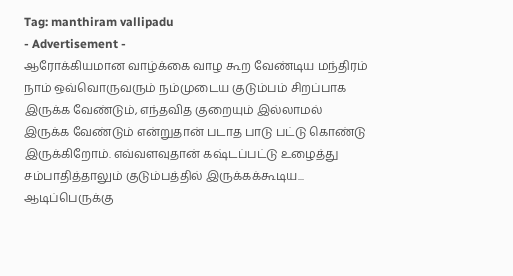Tag: manthiram vallipadu
- Advertisement -
ஆரோக்கியமான வாழ்க்கை வாழ கூற வேண்டிய மந்திரம்
நாம் ஒவ்வொருவரும் நம்முடைய குடும்பம் சிறப்பாக இருக்க வேண்டும், எந்தவித குறையும் இல்லாமல் இருக்க வேண்டும் என்றுதான் படாத பாடு பட்டு கொண்டு இருக்கிறோம். எவ்வளவுதான் கஷ்டப்பட்டு உழைத்து சம்பாதித்தாலும் குடும்பத்தில் இருக்கக்கூடிய...
ஆடிப்பெருக்கு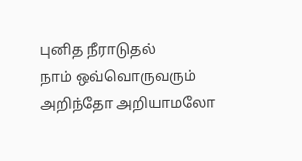புனித நீராடுதல்
நாம் ஒவ்வொருவரும் அறிந்தோ அறியாமலோ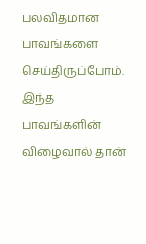பலவிதமான பாவங்களை செய்திருப்போம். இந்த பாவங்களின் விழைவால் தான்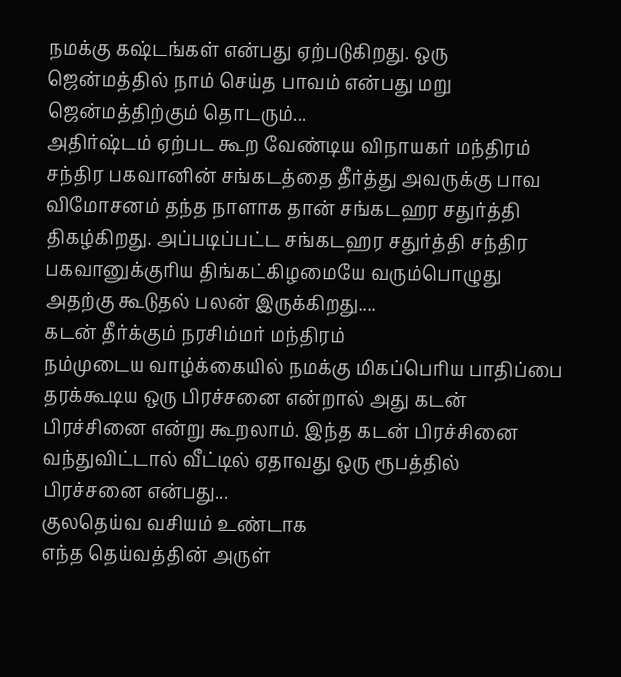நமக்கு கஷ்டங்கள் என்பது ஏற்படுகிறது. ஒரு ஜென்மத்தில் நாம் செய்த பாவம் என்பது மறு ஜென்மத்திற்கும் தொடரும்...
அதிர்ஷ்டம் ஏற்பட கூற வேண்டிய விநாயகர் மந்திரம்
சந்திர பகவானின் சங்கடத்தை தீர்த்து அவருக்கு பாவ விமோசனம் தந்த நாளாக தான் சங்கடஹர சதுர்த்தி திகழ்கிறது. அப்படிப்பட்ட சங்கடஹர சதுர்த்தி சந்திர பகவானுக்குரிய திங்கட்கிழமையே வரும்பொழுது அதற்கு கூடுதல் பலன் இருக்கிறது....
கடன் தீர்க்கும் நரசிம்மர் மந்திரம்
நம்முடைய வாழ்க்கையில் நமக்கு மிகப்பெரிய பாதிப்பை தரக்கூடிய ஒரு பிரச்சனை என்றால் அது கடன் பிரச்சினை என்று கூறலாம். இந்த கடன் பிரச்சினை வந்துவிட்டால் வீட்டில் ஏதாவது ஒரு ரூபத்தில் பிரச்சனை என்பது...
குலதெய்வ வசியம் உண்டாக
எந்த தெய்வத்தின் அருள்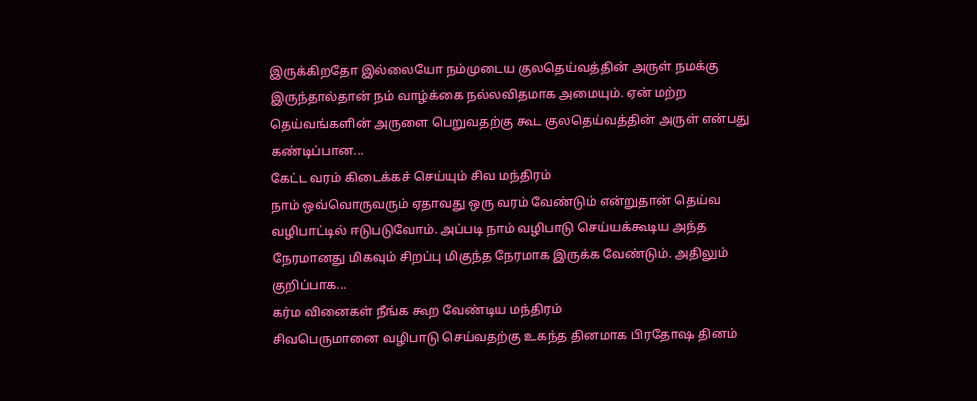இருக்கிறதோ இல்லையோ நம்முடைய குலதெய்வத்தின் அருள் நமக்கு இருந்தால்தான் நம் வாழ்க்கை நல்லவிதமாக அமையும். ஏன் மற்ற தெய்வங்களின் அருளை பெறுவதற்கு கூட குலதெய்வத்தின் அருள் என்பது கண்டிப்பான...
கேட்ட வரம் கிடைக்கச் செய்யும் சிவ மந்திரம்
நாம் ஒவ்வொருவரும் ஏதாவது ஒரு வரம் வேண்டும் என்றுதான் தெய்வ வழிபாட்டில் ஈடுபடுவோம். அப்படி நாம் வழிபாடு செய்யக்கூடிய அந்த நேரமானது மிகவும் சிறப்பு மிகுந்த நேரமாக இருக்க வேண்டும். அதிலும் குறிப்பாக...
கர்ம வினைகள் நீங்க கூற வேண்டிய மந்திரம்
சிவபெருமானை வழிபாடு செய்வதற்கு உகந்த தினமாக பிரதோஷ தினம்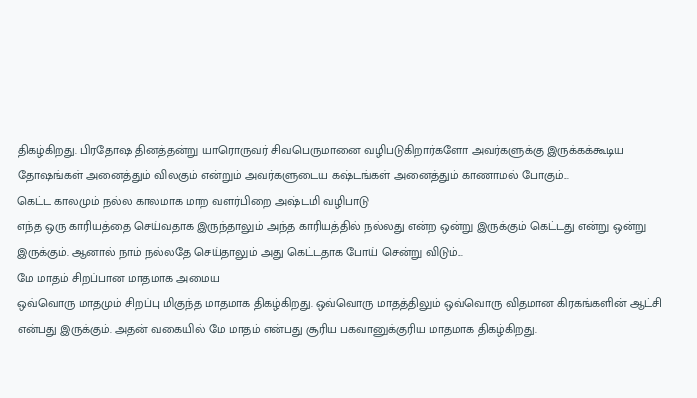திகழ்கிறது. பிரதோஷ தினத்தன்று யாரொருவர் சிவபெருமானை வழிபடுகிறார்களோ அவர்களுக்கு இருக்கக்கூடிய தோஷங்கள் அனைத்தும் விலகும் என்றும் அவர்களுடைய கஷ்டங்கள் அனைத்தும் காணாமல் போகும்...
கெட்ட காலமும் நல்ல காலமாக மாற வளர்பிறை அஷ்டமி வழிபாடு
எந்த ஒரு காரியத்தை செய்வதாக இருந்தாலும் அந்த காரியத்தில் நல்லது என்ற ஒன்று இருக்கும் கெட்டது என்று ஒன்று இருக்கும். ஆனால் நாம் நல்லதே செய்தாலும் அது கெட்டதாக போய் சென்று விடும்...
மே மாதம் சிறப்பான மாதமாக அமைய
ஒவ்வொரு மாதமும் சிறப்பு மிகுந்த மாதமாக திகழ்கிறது. ஒவ்வொரு மாதத்திலும் ஒவ்வொரு விதமான கிரகங்களின் ஆட்சி என்பது இருக்கும். அதன் வகையில் மே மாதம் என்பது சூரிய பகவானுக்குரிய மாதமாக திகழ்கிறது.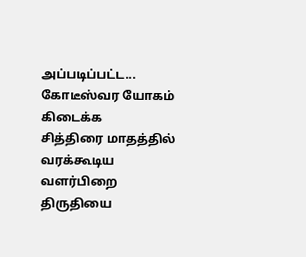அப்படிப்பட்ட...
கோடீஸ்வர யோகம் கிடைக்க
சித்திரை மாதத்தில் வரக்கூடிய வளர்பிறை திருதியை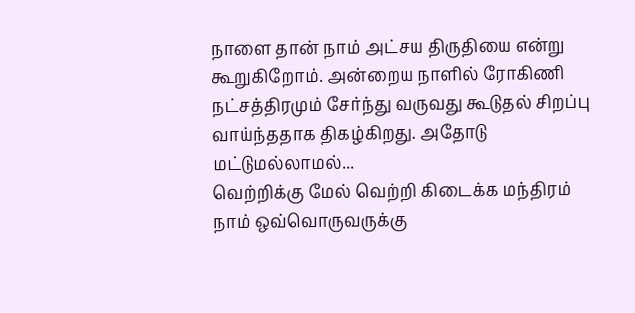நாளை தான் நாம் அட்சய திருதியை என்று கூறுகிறோம். அன்றைய நாளில் ரோகிணி நட்சத்திரமும் சேர்ந்து வருவது கூடுதல் சிறப்பு வாய்ந்ததாக திகழ்கிறது. அதோடு மட்டுமல்லாமல்...
வெற்றிக்கு மேல் வெற்றி கிடைக்க மந்திரம்
நாம் ஒவ்வொருவருக்கு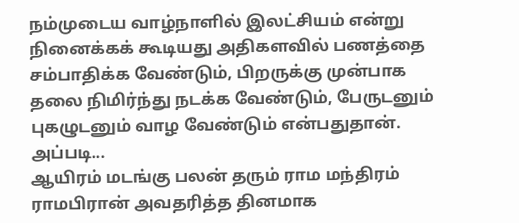நம்முடைய வாழ்நாளில் இலட்சியம் என்று நினைக்கக் கூடியது அதிகளவில் பணத்தை சம்பாதிக்க வேண்டும், பிறருக்கு முன்பாக தலை நிமிர்ந்து நடக்க வேண்டும், பேருடனும் புகழுடனும் வாழ வேண்டும் என்பதுதான். அப்படி...
ஆயிரம் மடங்கு பலன் தரும் ராம மந்திரம்
ராமபிரான் அவதரித்த தினமாக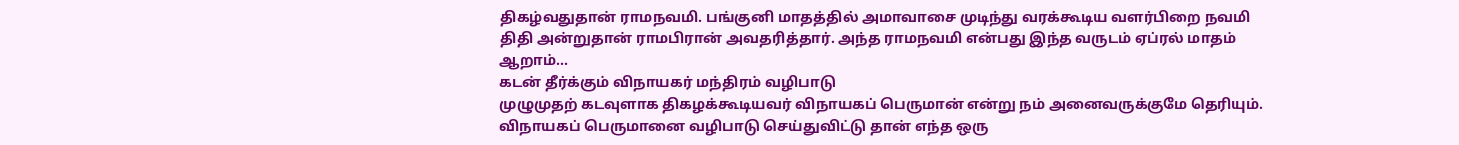திகழ்வதுதான் ராமநவமி. பங்குனி மாதத்தில் அமாவாசை முடிந்து வரக்கூடிய வளர்பிறை நவமி திதி அன்றுதான் ராமபிரான் அவதரித்தார். அந்த ராமநவமி என்பது இந்த வருடம் ஏப்ரல் மாதம் ஆறாம்...
கடன் தீர்க்கும் விநாயகர் மந்திரம் வழிபாடு
முழுமுதற் கடவுளாக திகழக்கூடியவர் விநாயகப் பெருமான் என்று நம் அனைவருக்குமே தெரியும். விநாயகப் பெருமானை வழிபாடு செய்துவிட்டு தான் எந்த ஒரு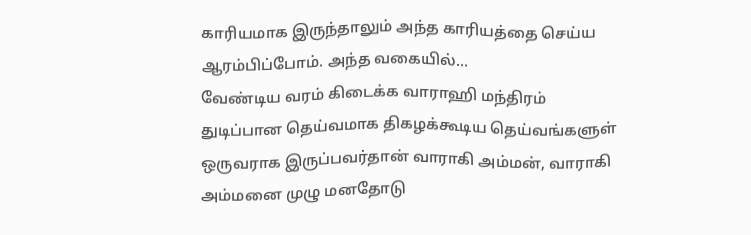காரியமாக இருந்தாலும் அந்த காரியத்தை செய்ய ஆரம்பிப்போம். அந்த வகையில்...
வேண்டிய வரம் கிடைக்க வாராஹி மந்திரம்
துடிப்பான தெய்வமாக திகழக்கூடிய தெய்வங்களுள் ஒருவராக இருப்பவர்தான் வாராகி அம்மன், வாராகி அம்மனை முழு மனதோடு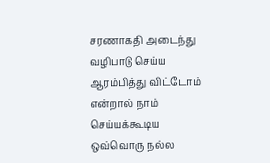சரணாகதி அடைந்து வழிபாடு செய்ய ஆரம்பித்து விட்டோம் என்றால் நாம் செய்யக்கூடிய ஒவ்வொரு நல்ல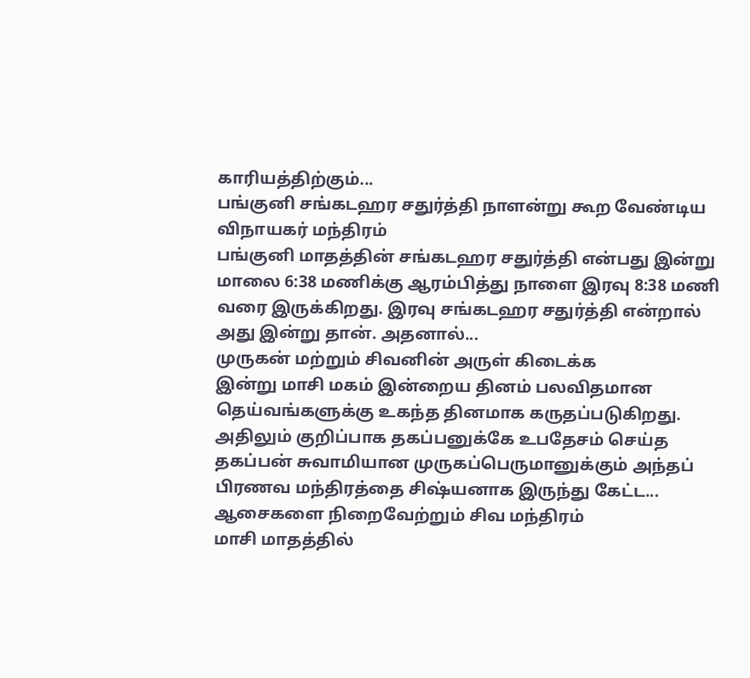காரியத்திற்கும்...
பங்குனி சங்கடஹர சதுர்த்தி நாளன்று கூற வேண்டிய விநாயகர் மந்திரம்
பங்குனி மாதத்தின் சங்கடஹர சதுர்த்தி என்பது இன்று மாலை 6:38 மணிக்கு ஆரம்பித்து நாளை இரவு 8:38 மணி வரை இருக்கிறது. இரவு சங்கடஹர சதுர்த்தி என்றால் அது இன்று தான். அதனால்...
முருகன் மற்றும் சிவனின் அருள் கிடைக்க
இன்று மாசி மகம் இன்றைய தினம் பலவிதமான தெய்வங்களுக்கு உகந்த தினமாக கருதப்படுகிறது. அதிலும் குறிப்பாக தகப்பனுக்கே உபதேசம் செய்த தகப்பன் சுவாமியான முருகப்பெருமானுக்கும் அந்தப் பிரணவ மந்திரத்தை சிஷ்யனாக இருந்து கேட்ட...
ஆசைகளை நிறைவேற்றும் சிவ மந்திரம்
மாசி மாதத்தில்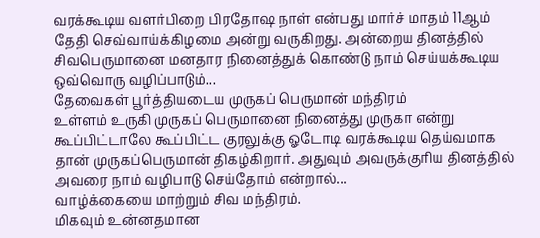வரக்கூடிய வளர்பிறை பிரதோஷ நாள் என்பது மார்ச் மாதம் 11ஆம் தேதி செவ்வாய்க்கிழமை அன்று வருகிறது. அன்றைய தினத்தில் சிவபெருமானை மனதார நினைத்துக் கொண்டு நாம் செய்யக்கூடிய ஒவ்வொரு வழிப்பாடும்...
தேவைகள் பூர்த்தியடைய முருகப் பெருமான் மந்திரம்
உள்ளம் உருகி முருகப் பெருமானை நினைத்து முருகா என்று கூப்பிட்டாலே கூப்பிட்ட குரலுக்கு ஓடோடி வரக்கூடிய தெய்வமாக தான் முருகப்பெருமான் திகழ்கிறார். அதுவும் அவருக்குரிய தினத்தில் அவரை நாம் வழிபாடு செய்தோம் என்றால்...
வாழ்க்கையை மாற்றும் சிவ மந்திரம்.
மிகவும் உன்னதமான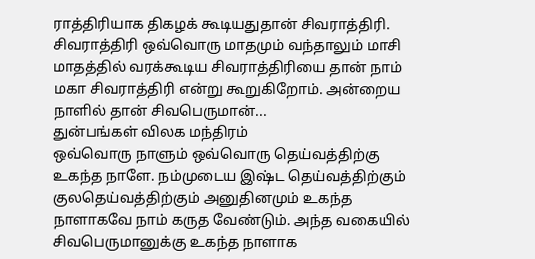ராத்திரியாக திகழக் கூடியதுதான் சிவராத்திரி. சிவராத்திரி ஒவ்வொரு மாதமும் வந்தாலும் மாசி மாதத்தில் வரக்கூடிய சிவராத்திரியை தான் நாம் மகா சிவராத்திரி என்று கூறுகிறோம். அன்றைய நாளில் தான் சிவபெருமான்...
துன்பங்கள் விலக மந்திரம்
ஒவ்வொரு நாளும் ஒவ்வொரு தெய்வத்திற்கு உகந்த நாளே. நம்முடைய இஷ்ட தெய்வத்திற்கும் குலதெய்வத்திற்கும் அனுதினமும் உகந்த நாளாகவே நாம் கருத வேண்டும். அந்த வகையில் சிவபெருமானுக்கு உகந்த நாளாக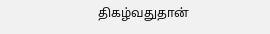திகழ்வதுதான்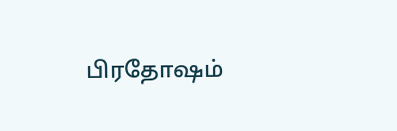பிரதோஷம்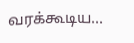வரக்கூடிய...